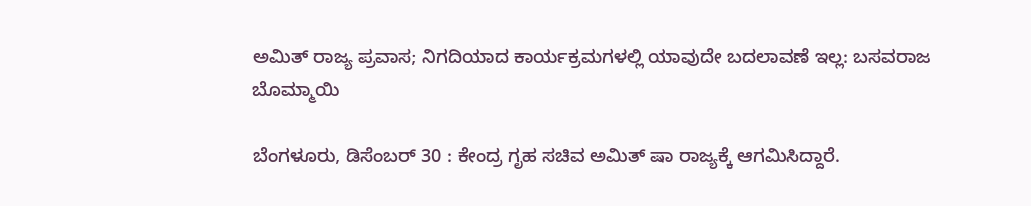ಅಮಿತ್ ರಾಜ್ಯ ಪ್ರವಾಸ; ನಿಗದಿಯಾದ ಕಾರ್ಯಕ್ರಮಗಳಲ್ಲಿ ಯಾವುದೇ ಬದಲಾವಣೆ ಇಲ್ಲ: ಬಸವರಾಜ ಬೊಮ್ಮಾಯಿ

ಬೆಂಗಳೂರು, ಡಿಸೆಂಬರ್ 30 : ಕೇಂದ್ರ ಗೃಹ ಸಚಿವ ಅಮಿತ್ ಷಾ ರಾಜ್ಯಕ್ಕೆ ಆಗಮಿಸಿದ್ದಾರೆ.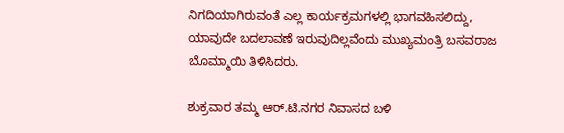ನಿಗದಿಯಾಗಿರುವಂತೆ ಎಲ್ಲ ಕಾರ್ಯಕ್ರಮಗಳಲ್ಲಿ ಭಾಗವಹಿಸಲಿದ್ದು, ಯಾವುದೇ ಬದಲಾವಣೆ ಇರುವುದಿಲ್ಲವೆಂದು ಮುಖ್ಯಮಂತ್ರಿ ಬಸವರಾಜ ಬೊಮ್ಮಾಯಿ ತಿಳಿಸಿದರು.

ಶುಕ್ರವಾರ ತಮ್ಮ ಆರ್.ಟಿ.ನಗರ ನಿವಾಸದ ಬಳಿ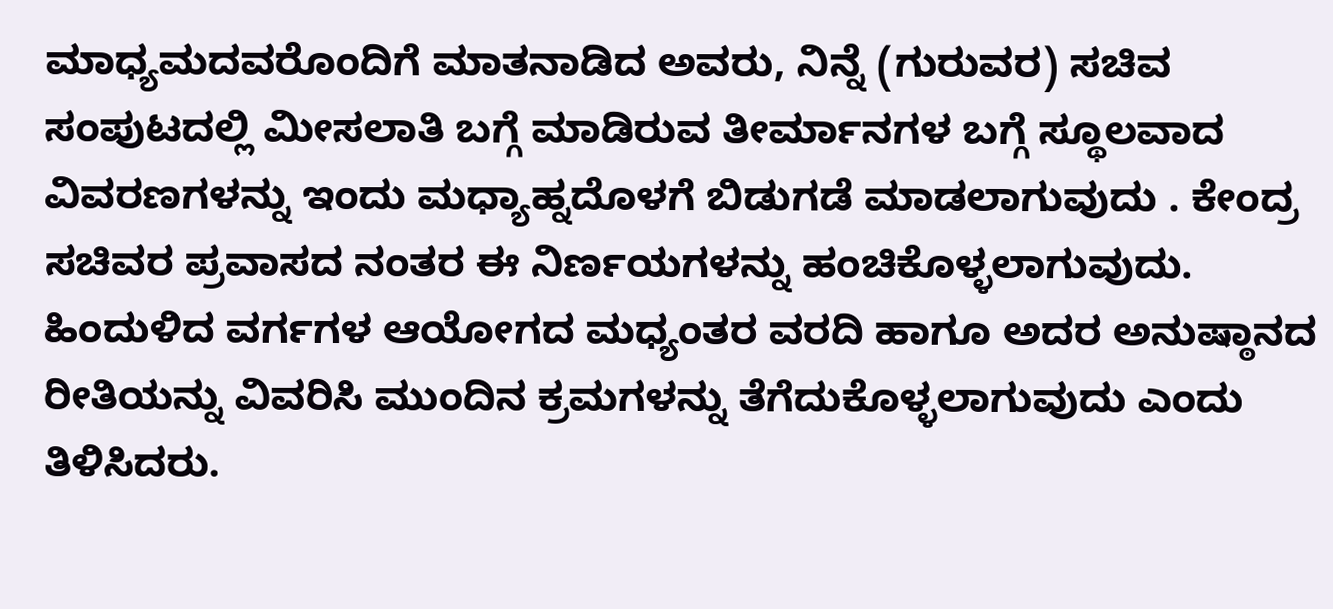ಮಾಧ್ಯಮದವರೊಂದಿಗೆ ಮಾತನಾಡಿದ ಅವರು, ನಿನ್ನೆ (ಗುರುವರ) ಸಚಿವ ಸಂಪುಟದಲ್ಲಿ ಮೀಸಲಾತಿ ಬಗ್ಗೆ ಮಾಡಿರುವ ತೀರ್ಮಾನಗಳ ಬಗ್ಗೆ ಸ್ಥೂಲವಾದ ವಿವರಣಗಳನ್ನು ಇಂದು ಮಧ್ಯಾಹ್ನದೊಳಗೆ ಬಿಡುಗಡೆ ಮಾಡಲಾಗುವುದು . ಕೇಂದ್ರ ಸಚಿವರ ಪ್ರವಾಸದ ನಂತರ ಈ ನಿರ್ಣಯಗಳನ್ನು ಹಂಚಿಕೊಳ್ಳಲಾಗುವುದು. ಹಿಂದುಳಿದ ವರ್ಗಗಳ ಆಯೋಗದ ಮಧ್ಯಂತರ ವರದಿ ಹಾಗೂ ಅದರ ಅನುಷ್ಠಾನದ ರೀತಿಯನ್ನು ವಿವರಿಸಿ ಮುಂದಿನ ಕ್ರಮಗಳನ್ನು ತೆಗೆದುಕೊಳ್ಳಲಾಗುವುದು ಎಂದು ತಿಳಿಸಿದರು.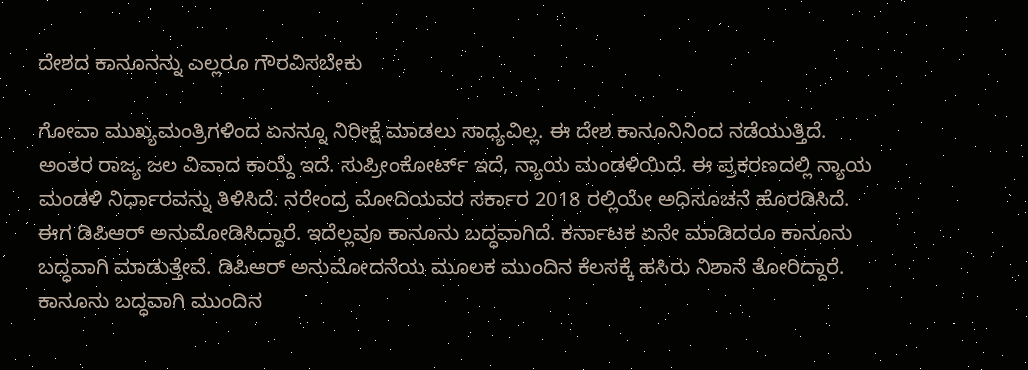ದೇಶದ ಕಾನೂನನ್ನು ಎಲ್ಲರೂ ಗೌರವಿಸಬೇಕು

ಗೋವಾ ಮುಖ್ಯಮಂತ್ರಿಗಳಿಂದ ಏನನ್ನೂ ನಿರೀಕ್ಷೆ ಮಾಡಲು ಸಾಧ್ಯವಿಲ್ಲ. ಈ ದೇಶ ಕಾನೂನಿನಿಂದ ನಡೆಯುತ್ತಿದೆ. ಅಂತರ ರಾಜ್ಯ ಜಲ ವಿವಾದ ಕಾಯ್ದೆ ಇದೆ. ಸುಪ್ರೀಂಕೋರ್ಟ್ ಇದೆ, ನ್ಯಾಯ ಮಂಡಳಿಯಿದೆ. ಈ ಪ್ರಕರಣದಲ್ಲಿ ನ್ಯಾಯ ಮಂಡಳಿ ನಿರ್ಧಾರವನ್ನು ತಿಳಿಸಿದೆ. ನರೇಂದ್ರ ಮೋದಿಯವರ ಸರ್ಕಾರ 2018 ರಲ್ಲಿಯೇ ಅಧಿಸೂಚನೆ ಹೊರಡಿಸಿದೆ. ಈಗ ಡಿಪಿಆರ್ ಅನುಮೋಡಿಸಿದ್ದಾರೆ. ಇದೆಲ್ಲವೂ ಕಾನೂನು ಬದ್ಧವಾಗಿದೆ. ಕರ್ನಾಟಕ ಏನೇ ಮಾಡಿದರೂ ಕಾನೂನು ಬದ್ಧವಾಗಿ ಮಾಡುತ್ತೇವೆ. ಡಿಪಿಆರ್ ಅನುಮೋದನೆಯ ಮೂಲಕ ಮುಂದಿನ ಕೆಲಸಕ್ಕೆ ಹಸಿರು ನಿಶಾನೆ ತೋರಿದ್ದಾರೆ. ಕಾನೂನು ಬದ್ಧವಾಗಿ ಮುಂದಿನ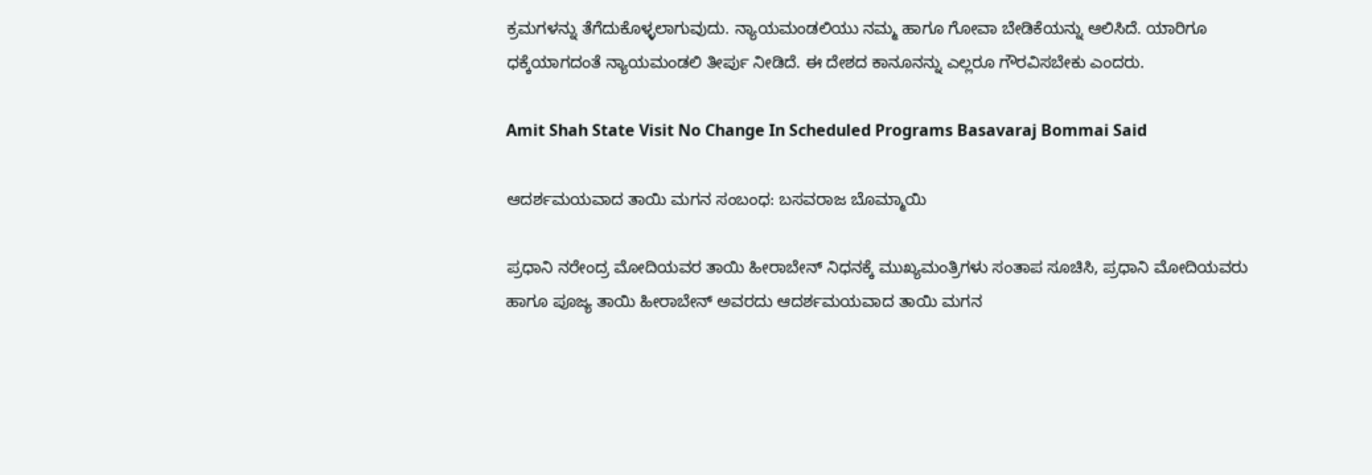ಕ್ರಮಗಳನ್ನು ತೆಗೆದುಕೊಳ್ಳಲಾಗುವುದು. ನ್ಯಾಯಮಂಡಲಿಯು ನಮ್ಮ ಹಾಗೂ ಗೋವಾ ಬೇಡಿಕೆಯನ್ನು ಆಲಿಸಿದೆ. ಯಾರಿಗೂ ಧಕ್ಕೆಯಾಗದಂತೆ ನ್ಯಾಯಮಂಡಲಿ ತೀರ್ಪು ನೀಡಿದೆ. ಈ ದೇಶದ ಕಾನೂನನ್ನು ಎಲ್ಲರೂ ಗೌರವಿಸಬೇಕು ಎಂದರು.

Amit Shah State Visit No Change In Scheduled Programs Basavaraj Bommai Said

ಆದರ್ಶಮಯವಾದ ತಾಯಿ ಮಗನ ಸಂಬಂಧ: ಬಸವರಾಜ ಬೊಮ್ಮಾಯಿ

ಪ್ರಧಾನಿ ನರೇಂದ್ರ ಮೋದಿಯವರ ತಾಯಿ ಹೀರಾಬೇನ್ ನಿಧನಕ್ಕೆ ಮುಖ್ಯಮಂತ್ರಿಗಳು ಸಂತಾಪ ಸೂಚಿಸಿ, ಪ್ರಧಾನಿ ಮೋದಿಯವರು ಹಾಗೂ ಪೂಜ್ಯ ತಾಯಿ ಹೀರಾಬೇನ್ ಅವರದು ಆದರ್ಶಮಯವಾದ ತಾಯಿ ಮಗನ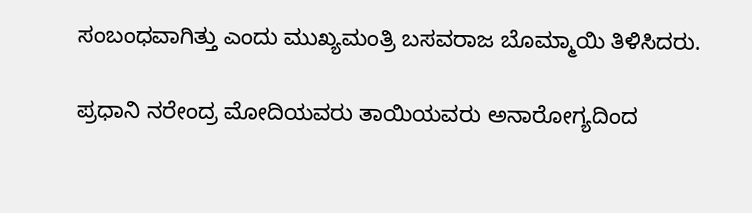ಸಂಬಂಧವಾಗಿತ್ತು ಎಂದು ಮುಖ್ಯಮಂತ್ರಿ ಬಸವರಾಜ ಬೊಮ್ಮಾಯಿ ತಿಳಿಸಿದರು.

ಪ್ರಧಾನಿ ನರೇಂದ್ರ ಮೋದಿಯವರು ತಾಯಿಯವರು ಅನಾರೋಗ್ಯದಿಂದ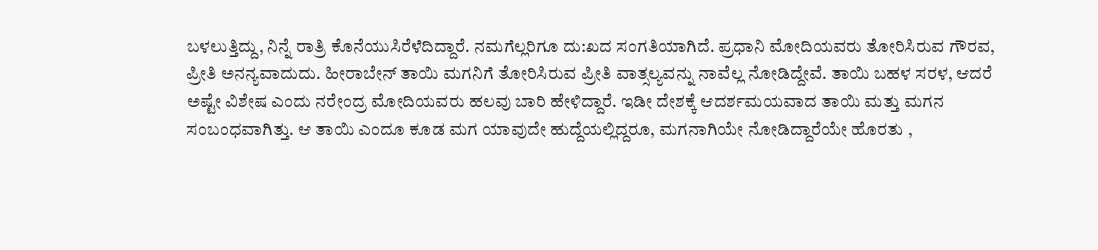ಬಳಲುತ್ತಿದ್ದು, ನಿನ್ನೆ ರಾತ್ರಿ ಕೊನೆಯುಸಿರೆಳೆದಿದ್ದಾರೆ. ನಮಗೆಲ್ಲರಿಗೂ ದು:ಖದ ಸಂಗತಿಯಾಗಿದೆ. ಪ್ರಧಾನಿ ಮೋದಿಯವರು ತೋರಿಸಿರುವ ಗೌರವ, ಪ್ರೀತಿ ಅನನ್ಯವಾದುದು. ಹೀರಾಬೇನ್ ತಾಯಿ ಮಗನಿಗೆ ತೋರಿಸಿರುವ ಪ್ರೀತಿ ವಾತ್ಸಲ್ಯವನ್ನು ನಾವೆಲ್ಲ ನೋಡಿದ್ದೇವೆ. ತಾಯಿ ಬಹಳ ಸರಳ, ಆದರೆ ಅಷ್ಟೇ ವಿಶೇಷ ಎಂದು ನರೇಂದ್ರ ಮೋದಿಯವರು ಹಲವು ಬಾರಿ ಹೇಳಿದ್ದಾರೆ. ಇಡೀ ದೇಶಕ್ಕೆ ಆದರ್ಶಮಯವಾದ ತಾಯಿ ಮತ್ತು ಮಗನ ಸಂಬಂಧವಾಗಿತ್ತು. ಆ ತಾಯಿ ಎಂದೂ ಕೂಡ ಮಗ ಯಾವುದೇ ಹುದ್ದೆಯಲ್ಲಿದ್ದರೂ, ಮಗನಾಗಿಯೇ ನೋಡಿದ್ದಾರೆಯೇ ಹೊರತು ,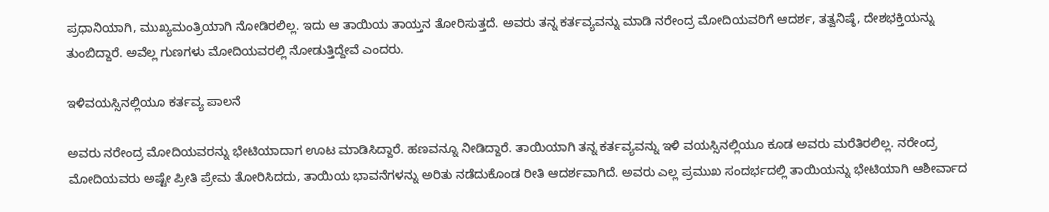ಪ್ರಧಾನಿಯಾಗಿ, ಮುಖ್ಯಮಂತ್ರಿಯಾಗಿ ನೋಡಿರಲಿಲ್ಲ. ಇದು ಆ ತಾಯಿಯ ತಾಯ್ತನ ತೋರಿಸುತ್ತದೆ. ಅವರು ತನ್ನ ಕರ್ತವ್ಯವನ್ನು ಮಾಡಿ ನರೇಂದ್ರ ಮೋದಿಯವರಿಗೆ ಆದರ್ಶ, ತತ್ವನಿಷ್ಠೆ, ದೇಶಭಕ್ತಿಯನ್ನು ತುಂಬಿದ್ದಾರೆ. ಅವೆಲ್ಲ ಗುಣಗಳು ಮೋದಿಯವರಲ್ಲಿ ನೋಡುತ್ತಿದ್ದೇವೆ ಎಂದರು.

ಇಳಿವಯಸ್ಸಿನಲ್ಲಿಯೂ ಕರ್ತವ್ಯ ಪಾಲನೆ

ಅವರು ನರೇಂದ್ರ ಮೋದಿಯವರನ್ನು ಭೇಟಿಯಾದಾಗ ಊಟ ಮಾಡಿಸಿದ್ದಾರೆ. ಹಣವನ್ನೂ ನೀಡಿದ್ದಾರೆ. ತಾಯಿಯಾಗಿ ತನ್ನ ಕರ್ತವ್ಯವನ್ನು ಇಳಿ ವಯಸ್ಸಿನಲ್ಲಿಯೂ ಕೂಡ ಅವರು ಮರೆತಿರಲಿಲ್ಲ. ನರೇಂದ್ರ ಮೋದಿಯವರು ಅಷ್ಟೇ ಪ್ರೀತಿ ಪ್ರೇಮ ತೋರಿಸಿದದು, ತಾಯಿಯ ಭಾವನೆಗಳನ್ನು ಅರಿತು ನಡೆದುಕೊಂಡ ರೀತಿ ಆದರ್ಶವಾಗಿದೆ. ಅವರು ಎಲ್ಲ ಪ್ರಮುಖ ಸಂದರ್ಭದಲ್ಲಿ ತಾಯಿಯನ್ನು ಭೇಟಿಯಾಗಿ ಆಶೀರ್ವಾದ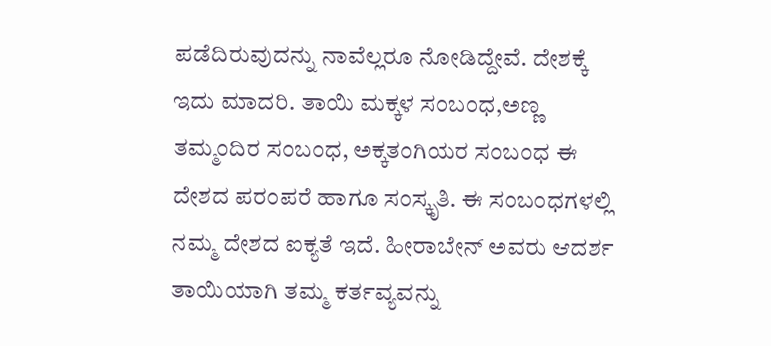ಪಡೆದಿರುವುದನ್ನು ನಾವೆಲ್ಲರೂ ನೋಡಿದ್ದೇವೆ. ದೇಶಕ್ಕೆ ಇದು ಮಾದರಿ. ತಾಯಿ ಮಕ್ಕಳ ಸಂಬಂಧ,ಅಣ್ಣ ತಮ್ಮಂದಿರ ಸಂಬಂಧ, ಅಕ್ಕತಂಗಿಯರ ಸಂಬಂಧ ಈ ದೇಶದ ಪರಂಪರೆ ಹಾಗೂ ಸಂಸ್ಕೃತಿ. ಈ ಸಂಬಂಧಗಳಲ್ಲಿ ನಮ್ಮ ದೇಶದ ಐಕ್ಯತೆ ಇದೆ. ಹೀರಾಬೇನ್ ಅವರು ಆದರ್ಶ ತಾಯಿಯಾಗಿ ತಮ್ಮ ಕರ್ತವ್ಯವನ್ನು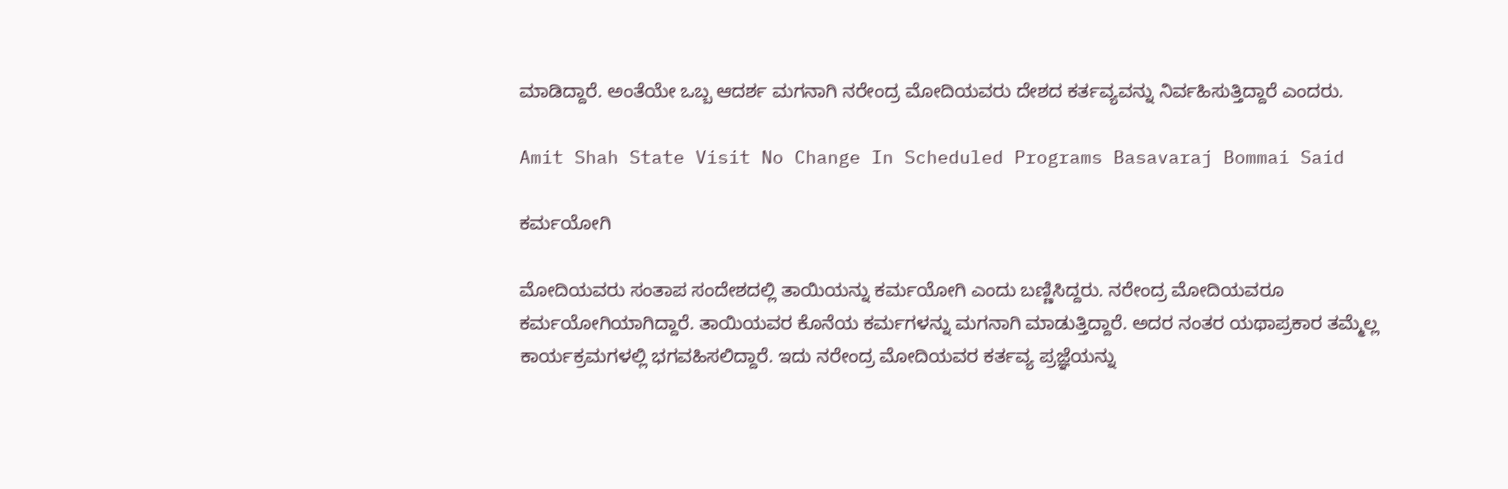ಮಾಡಿದ್ದಾರೆ. ಅಂತೆಯೇ ಒಬ್ಬ ಆದರ್ಶ ಮಗನಾಗಿ ನರೇಂದ್ರ ಮೋದಿಯವರು ದೇಶದ ಕರ್ತವ್ಯವನ್ನು ನಿರ್ವಹಿಸುತ್ತಿದ್ದಾರೆ ಎಂದರು.

Amit Shah State Visit No Change In Scheduled Programs Basavaraj Bommai Said

ಕರ್ಮಯೋಗಿ

ಮೋದಿಯವರು ಸಂತಾಪ ಸಂದೇಶದಲ್ಲಿ ತಾಯಿಯನ್ನು ಕರ್ಮಯೋಗಿ ಎಂದು ಬಣ್ಣಿಸಿದ್ದರು. ನರೇಂದ್ರ ಮೋದಿಯವರೂ ಕರ್ಮಯೋಗಿಯಾಗಿದ್ದಾರೆ. ತಾಯಿಯವರ ಕೊನೆಯ ಕರ್ಮಗಳನ್ನು ಮಗನಾಗಿ ಮಾಡುತ್ತಿದ್ದಾರೆ. ಅದರ ನಂತರ ಯಥಾಪ್ರಕಾರ ತಮ್ಮೆಲ್ಲ ಕಾರ್ಯಕ್ರಮಗಳಲ್ಲಿ ಭಗವಹಿಸಲಿದ್ದಾರೆ. ಇದು ನರೇಂದ್ರ ಮೋದಿಯವರ ಕರ್ತವ್ಯ ಪ್ರಜ್ಞೆಯನ್ನು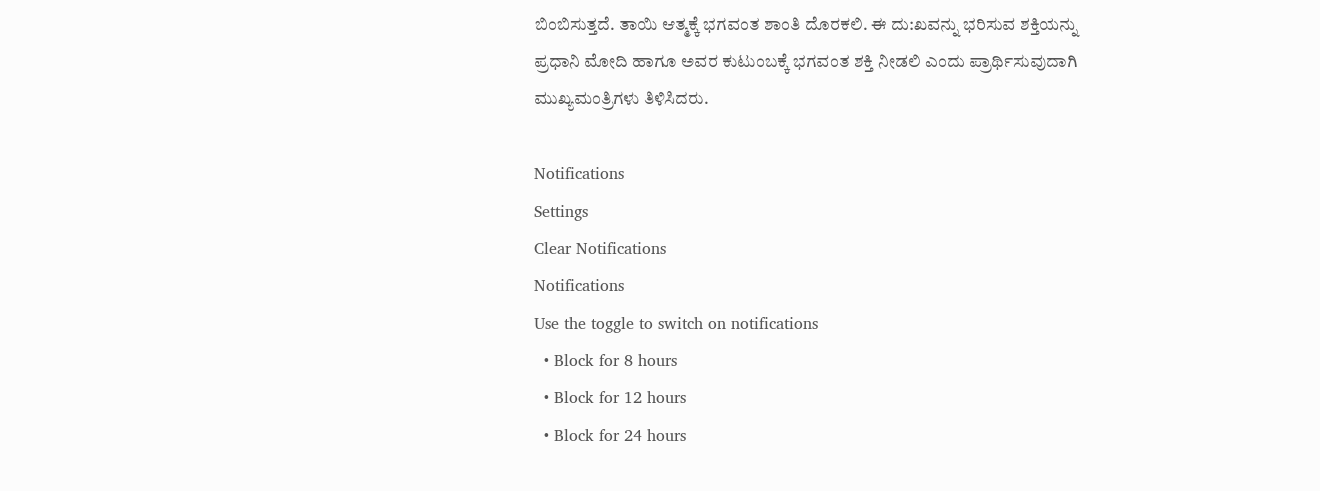ಬಿಂಬಿಸುತ್ತದೆ. ತಾಯಿ ಆತ್ಮಕ್ಕೆ ಭಗವಂತ ಶಾಂತಿ ದೊರಕಲಿ. ಈ ದು:ಖವನ್ನು ಭರಿಸುವ ಶಕ್ತಿಯನ್ನು ಪ್ರಧಾನಿ ಮೋದಿ ಹಾಗೂ ಅವರ ಕುಟುಂಬಕ್ಕೆ ಭಗವಂತ ಶಕ್ತಿ ನೀಡಲಿ ಎಂದು ಪ್ರಾರ್ಥಿಸುವುದಾಗಿ ಮುಖ್ಯಮಂತ್ರಿಗಳು ತಿಳಿಸಿದರು.

Notifications
Settings
Clear Notifications
Notifications
Use the toggle to switch on notifications
  • Block for 8 hours
  • Block for 12 hours
  • Block for 24 hours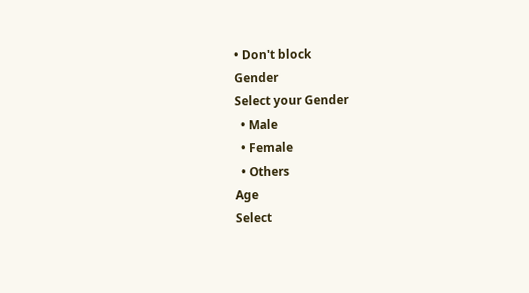• Don't block
Gender
Select your Gender
  • Male
  • Female
  • Others
Age
Select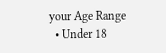your Age Range
  • Under 18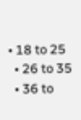• 18 to 25
  • 26 to 35
  • 36 to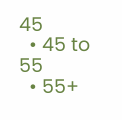45
  • 45 to 55
  • 55+